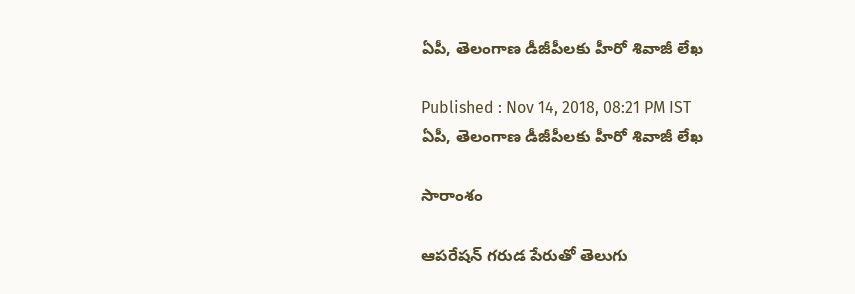ఏపీ, తెలంగాణ డీజీపీలకు హీరో శివాజీ లేఖ

Published : Nov 14, 2018, 08:21 PM IST
ఏపీ, తెలంగాణ డీజీపీలకు హీరో శివాజీ లేఖ

సారాంశం

ఆపరేషన్ గరుడ పేరుతో తెలుగు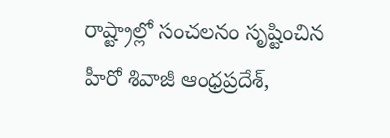రాష్ట్రాల్లో సంచలనం సృష్టించిన హీరో శివాజీ ఆంధ్రప్రదేశ్,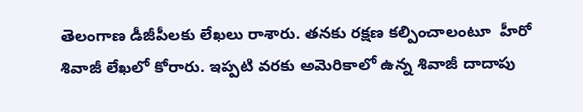తెలంగాణ డీజీపీలకు లేఖలు రాశారు. తనకు రక్షణ కల్పించాలంటూ  హీరో శివాజీ లేఖలో కోరారు. ఇప్పటి వరకు అమెరికాలో ఉన్న శివాజీ దాదాపు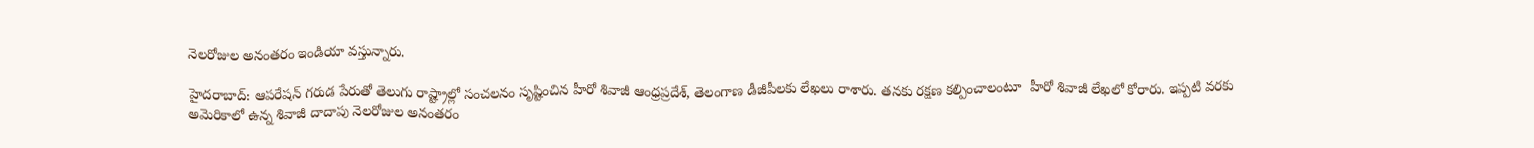నెలరోజుల అనంతరం ఇండియా వస్తున్నారు.

హైదరాబాద్: ఆపరేషన్ గరుడ పేరుతో తెలుగు రాష్ట్రాల్లో సంచలనం సృష్టించిన హీరో శివాజీ ఆంధ్రప్రదేశ్, తెలంగాణ డీజీపీలకు లేఖలు రాశారు. తనకు రక్షణ కల్పించాలంటూ  హీరో శివాజీ లేఖలో కోరారు. ఇప్పటి వరకు అమెరికాలో ఉన్న శివాజీ దాదాపు నెలరోజుల అనంతరం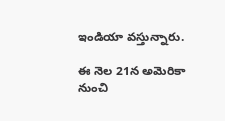ఇండియా వస్తున్నారు.

ఈ నెల 21న అమెరికా నుంచి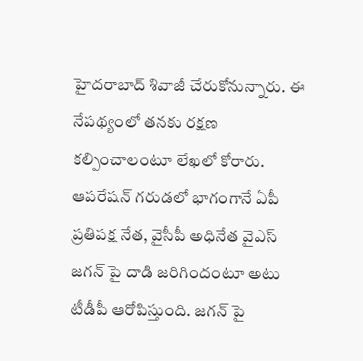హైదరాబాద్ శివాజీ చేరుకోనున్నారు. ఈ నేపథ్యంలో తనకు రక్షణ  కల్పించాలంటూ లేఖలో కోరారు. ఆపరేషన్ గరుడలో భాగంగానే ఏపీ ప్రతిపక్ష నేత, వైసీపీ అధినేత వైఎస్ జగన్ పై దాడి జరిగిందంటూ అటు టీడీపీ ఆరోపిస్తుంది. జగన్ పై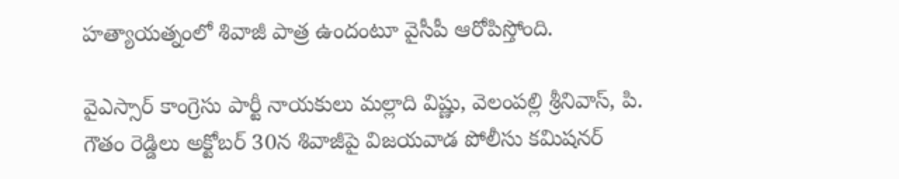హత్యాయత్నంలో శివాజీ పాత్ర ఉందంటూ వైసీపీ ఆరోపిస్తోంది.

వైఎస్సార్ కాంగ్రెసు పార్టీ నాయకులు మల్లాది విష్ణు, వెలంపల్లి శ్రీనివాస్, పి. గౌతం రెడ్డిలు అక్టోబర్ 30న శివాజీపై విజయవాడ పోలీసు కమిషనర్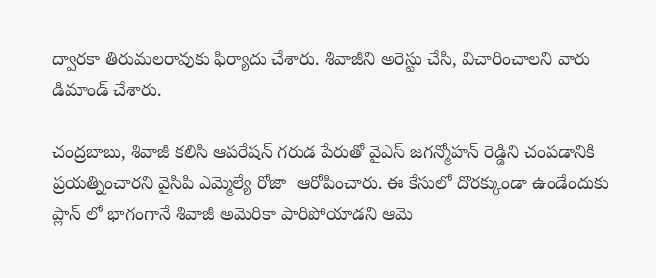ద్వారకా తిరుమలరావుకు ఫిర్యాదు చేశారు. శివాజీని అరెస్టు చేసి, విచారించాలని వారు డిమాండ్ చేశారు.

చంద్రబాబు, శివాజీ కలిసి ఆపరేషన్ గరుడ పేరుతో వైఎస్ జగన్మోహన్ రెడ్డిని చంపడానికి ప్రయత్నించారని వైసిపి ఎమ్మెల్యే రోజా  ఆరోపించారు. ఈ కేసులో దొరక్కుండా ఉండేందుకు ప్లాన్ లో భాగంగానే శివాజీ అమెరికా పారిపోయాడని ఆమె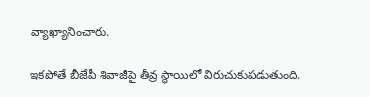వ్యాఖ్యానించారు.

ఇకపోతే బీజేపీ శివాజీపై తీవ్ర స్థాయిలో విరుచుకుపడుతుంది.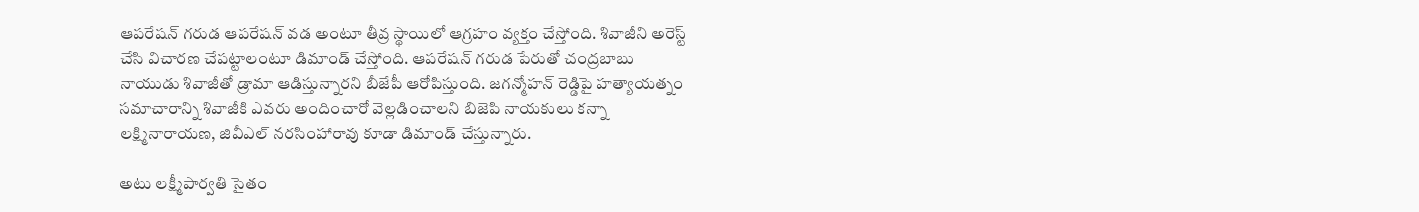ఆపరేషన్ గరుడ ఆపరేషన్ వడ అంటూ తీవ్ర స్థాయిలో ఆగ్రహం వ్యక్తం చేస్తోంది. శివాజీని అరెస్ట్ చేసి విచారణ చేపట్టాలంటూ డిమాండ్ చేస్తోంది. ఆపరేషన్ గరుడ పేరుతో చంద్రబాబు నాయుడు శివాజీతో డ్రామా ఆడిస్తున్నారని బీజేపీ ఆరోపిస్తుంది. జగన్మోహన్ రెడ్డిపై హత్యాయత్నం సమాచారాన్ని శివాజీకి ఎవరు అందించారో వెల్లడించాలని బిజెపి నాయకులు కన్నా లక్ష్మినారాయణ, జివీఎల్ నరసింహారావు కూడా డిమాండ్ చేస్తున్నారు.

అటు లక్ష్మీపార్వతి సైతం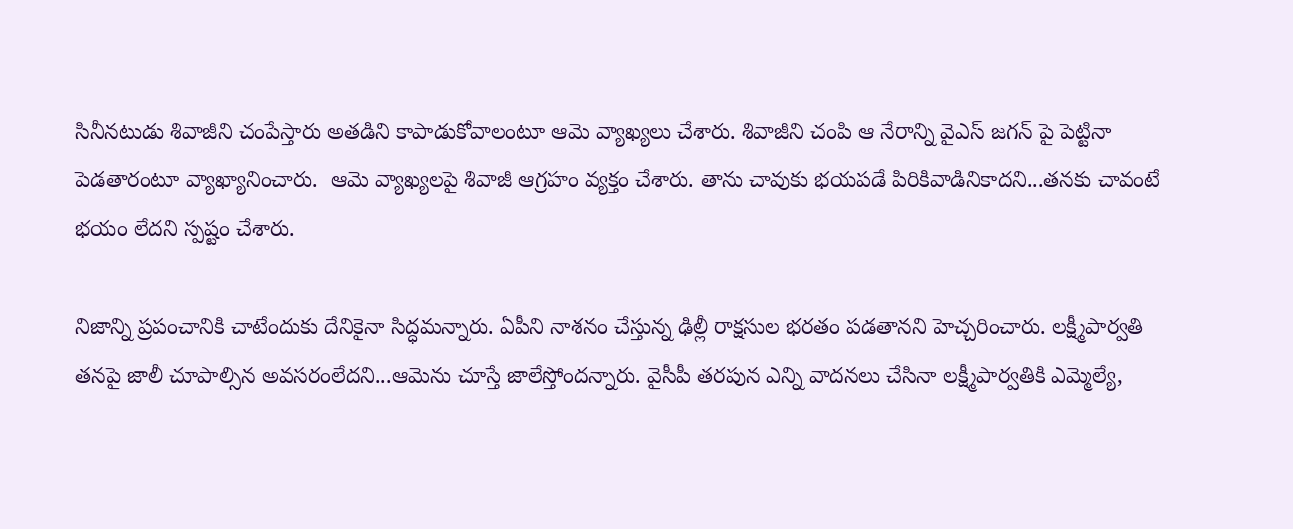సినీనటుడు శివాజీని చంపేస్తారు అతడిని కాపాడుకోవాలంటూ ఆమె వ్యాఖ్యలు చేశారు. శివాజీని చంపి ఆ నేరాన్ని వైఎస్ జగన్ పై పెట్టినా పెడతారంటూ వ్యాఖ్యానించారు.  ఆమె వ్యాఖ్యలపై శివాజీ ఆగ్రహం వ్యక్తం చేశారు. తాను చావుకు భయపడే పిరికివాడినికాదని...తనకు చావంటే భయం లేదని స్పష్టం చేశారు.

నిజాన్ని ప్రపంచానికి చాటేందుకు దేనికైనా సిద్ధమన్నారు. ఏపీని నాశనం చేస్తున్న ఢిల్లీ రాక్షసుల భరతం పడతానని హెచ్చరించారు. లక్ష్మీపార్వతి తనపై జాలీ చూపాల్సిన అవసరంలేదని...ఆమెను చూస్తే జాలేస్తోందన్నారు. వైసీపీ తరపున ఎన్ని వాదనలు చేసినా లక్ష్మీపార్వతికి ఎమ్మెల్యే,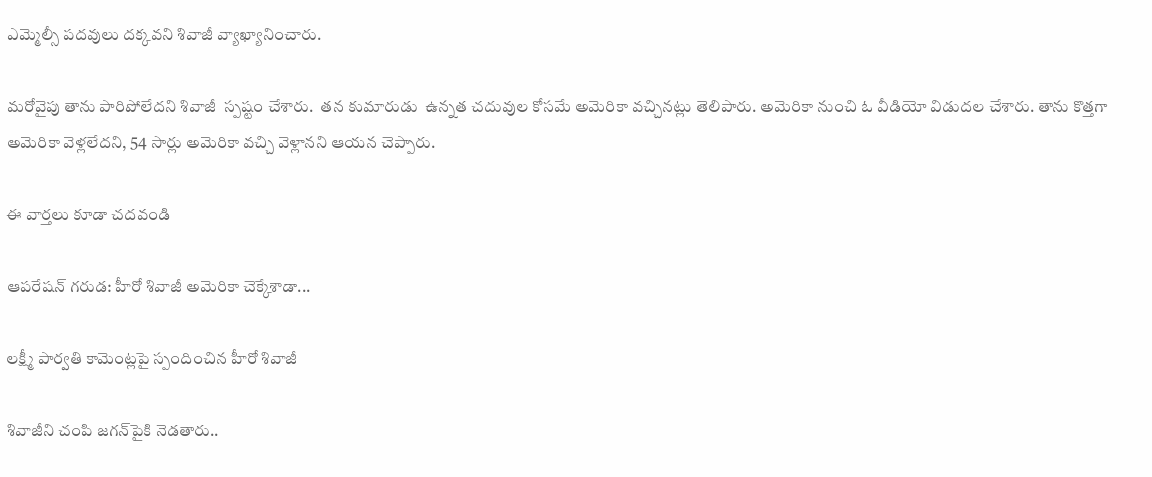ఎమ్మెల్సీ పదవులు దక్కవని శివాజీ వ్యాఖ్యానించారు.

మరోవైపు తాను పారిపోలేదని శివాజీ  స్పష్టం చేశారు.  తన కుమారుడు  ఉన్నత చదువుల కోసమే అమెరికా వచ్చినట్లు తెలిపారు. అమెరికా నుంచి ఓ వీడియో విడుదల చేశారు. తాను కొత్తగా అమెరికా వెళ్లలేదని, 54 సార్లు అమెరికా వచ్చి వెళ్లానని ఆయన చెప్పారు.

ఈ వార్తలు కూడా చదవండి

ఆపరేషన్ గరుడ: హీరో శివాజీ అమెరికా చెక్కేశాడా...

లక్ష్మీ పార్వతి కామెంట్లపై స్పందించిన హీరో శివాజీ

శివాజీని చంపి జగన్‌పైకి నెడతారు..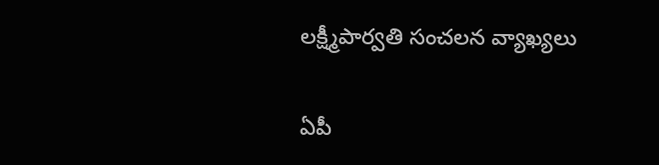లక్ష్మీపార్వతి సంచలన వ్యాఖ్యలు

ఏపీ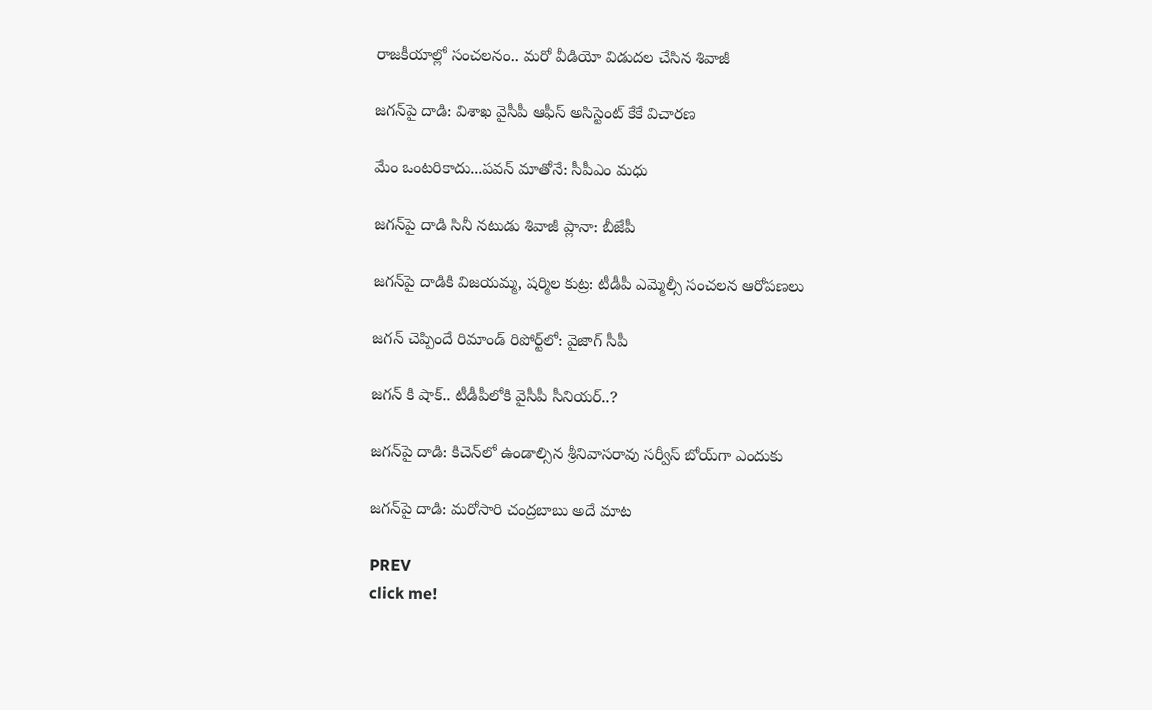రాజకీయాల్లో సంచలనం.. మరో వీడియో విడుదల చేసిన శివాజీ

జగన్‌పై దాడి: విశాఖ వైసీపీ ఆఫీస్ అసిస్టెంట్ కేకే‌ విచారణ

మేం ఒంటరికాదు...పవన్ మాతోనే: సీపీఎం మధు

జగన్‌పై దాడి సినీ నటుడు శివాజీ ప్లానా: బీజేపీ

జగన్‌పై దాడికి విజయమ్మ, షర్మిల కుట్ర: టీడీపీ ఎమ్మెల్సీ సంచలన ఆరోపణలు

జగన్ చెప్పిందే రిమాండ్ రిపోర్ట్‌లో: వైజాగ్ సీపీ

జగన్ కి షాక్.. టీడీపీలోకి వైసీపీ సీనియర్..?

జగన్‌పై దాడి: కిచెన్‌లో ఉండాల్సిన శ్రీనివాసరావు సర్వీస్ బోయ్‌గా ఎందుకు

జగన్‌పై దాడి: మరోసారి చంద్రబాబు అదే మాట

PREV
click me!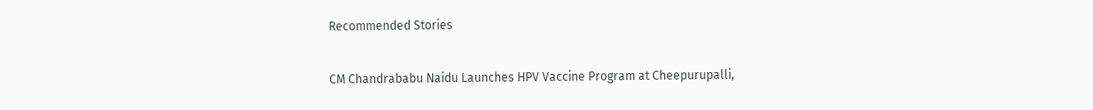Recommended Stories

CM Chandrababu Naidu Launches HPV Vaccine Program at Cheepurupalli,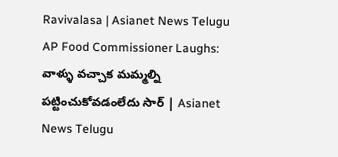Ravivalasa | Asianet News Telugu
AP Food Commissioner Laughs: వాళ్ళు వచ్చాక మమ్మల్ని పట్టించుకోవడంలేదు సార్ | Asianet News Telugu